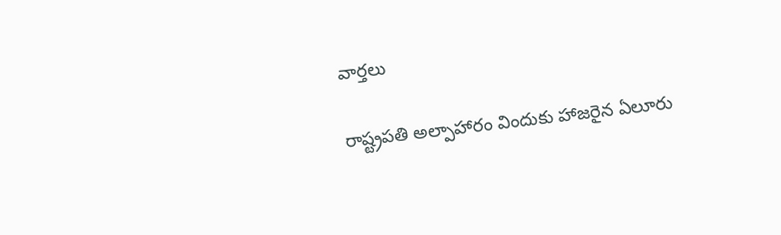వార్త‌లు

రాష్ట్రపతి అల్పాహారం విందుకు హాజరైన ఏలూరు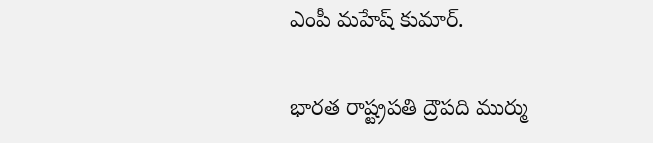ఎంపీ మహేష్ కుమార్.

భారత రాష్ట్రపతి ద్రౌపది ముర్ము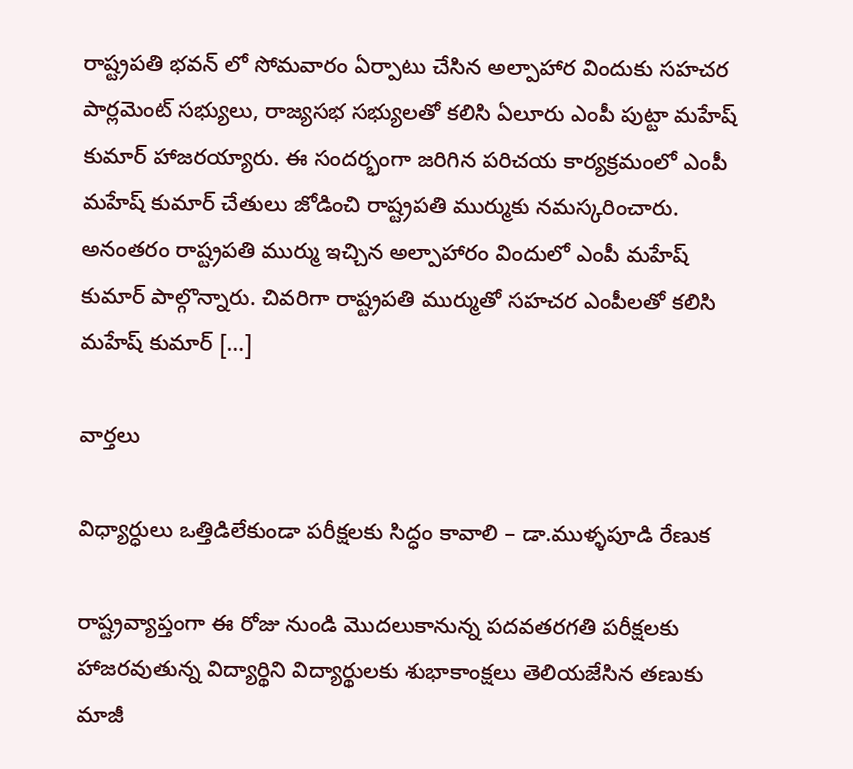రాష్ట్రపతి భవన్ లో సోమవారం ఏర్పాటు చేసిన అల్పాహార విందుకు సహచర పార్లమెంట్ సభ్యులు, రాజ్యసభ సభ్యులతో కలిసి ఏలూరు ఎంపీ పుట్టా మహేష్ కుమార్ హాజరయ్యారు. ఈ సందర్భంగా జరిగిన పరిచయ కార్యక్రమంలో ఎంపీ మహేష్ కుమార్ చేతులు జోడించి రాష్ట్రపతి ముర్ముకు నమస్కరించారు. అనంతరం రాష్ట్రపతి ముర్ము ఇచ్చిన అల్పాహారం విందులో ఎంపీ మహేష్ కుమార్ పాల్గొన్నారు. చివరిగా రాష్ట్రపతి ముర్ముతో సహచర ఎంపీలతో కలిసి మహేష్ కుమార్ […]

వార్త‌లు

విధ్యార్ధులు ఒత్తిడిలేకుండా పరీక్షలకు సిద్ధం కావాలి – డా.ముళ్ళపూడి రేణుక

రాష్ట్రవ్యాప్తంగా ఈ రోజు నుండి మొదలుకానున్న పదవతరగతి పరీక్షలకు హాజరవుతున్న విద్యార్థిని విద్యార్థులకు శుభాకాంక్షలు తెలియజేసిన తణుకు మాజీ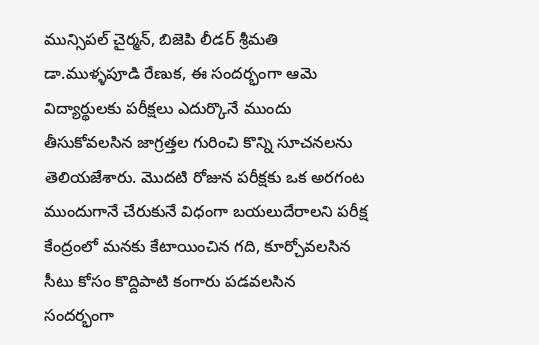మున్సిపల్ చైర్మన్, బిజెపి లీడర్ శ్రీమతి డా.ముళ్ళపూడి రేణుక, ఈ సందర్భంగా ఆమె విద్యార్థులకు పరీక్షలు ఎదుర్కొనే ముందు తీసుకోవలసిన జాగ్రత్తల గురించి కొన్ని సూచనలను తెలియజేశారు. మొదటి రోజున పరీక్షకు ఒక అరగంట ముందుగానే చేరుకునే విధంగా బయలుదేరాలని పరీక్ష కేంద్రంలో మనకు కేటాయించిన గది, కూర్చోవలసిన సీటు కోసం కొద్దిపాటి కంగారు పడవలసిన సందర్భంగా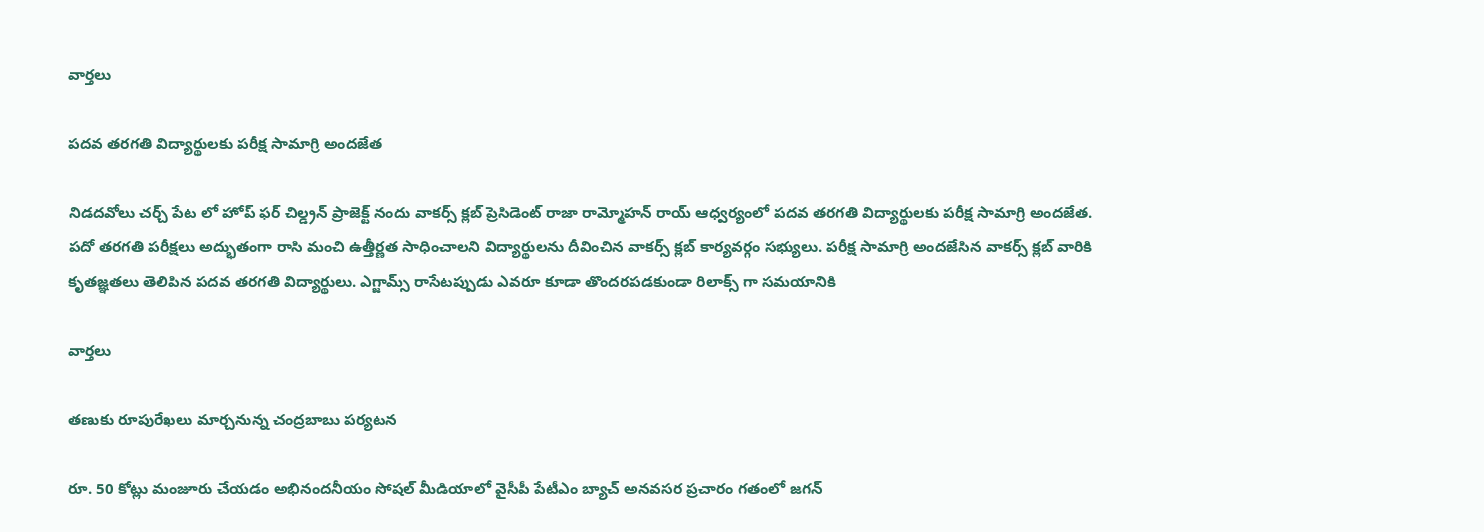వార్త‌లు

పదవ తరగతి విద్యార్థులకు పరీక్ష సామాగ్రి అందజేత

నిడదవోలు చర్చ్ పేట లో హోప్ ఫర్ చిల్డ్రన్ ప్రాజెక్ట్ నందు వాకర్స్ క్లబ్ ప్రెసిడెంట్ రాజా రామ్మోహన్ రాయ్ ఆధ్వర్యంలో పదవ తరగతి విద్యార్థులకు పరీక్ష సామాగ్రి అందజేత. పదో తరగతి పరీక్షలు అద్భుతంగా రాసి మంచి ఉత్తీర్ణత సాధించాలని విద్యార్థులను దీవించిన వాకర్స్ క్లబ్ కార్యవర్గం సభ్యులు. పరీక్ష సామాగ్రి అందజేసిన వాకర్స్ క్లబ్ వారికి కృతజ్ఞతలు తెలిపిన పదవ తరగతి విద్యార్థులు. ఎగ్జామ్స్ రాసేటప్పుడు ఎవరూ కూడా తొందరపడకుండా రిలాక్స్ గా సమయానికి

వార్త‌లు

తణుకు రూపురేఖలు మార్చనున్న చంద్రబాబు పర్యటన

రూ. 50 కోట్లు మంజూరు చేయడం అభినందనీయం సోషల్‌ మీడియాలో వైసీపీ పేటీఎం బ్యాచ్‌ అనవసర ప్రచారం గతంలో జగన్‌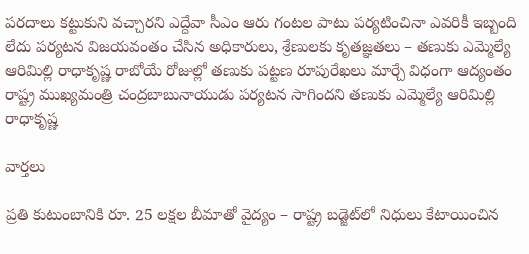పరదాలు కట్టుకుని వచ్చారని ఎద్దేవా సీఎం ఆరు గంటల పాటు పర్యటించినా ఎవరికీ ఇబ్బంది లేదు పర్యటన విజయవంతం చేసిన అధికారులు, శ్రేణులకు కృతజ్ఞతలు – తణుకు ఎమ్మెల్యే ఆరిమిల్లి రాధాకృష్ణ రాబోయే రోజుల్లో తణుకు పట్టణ రూపురేఖలు మార్చే విధంగా ఆద్యంతం రాష్ట్ర ముఖ్యమంత్రి చంద్రబాబునాయుడు పర్యటన సాగిందని తణుకు ఎమ్మెల్యే ఆరిమిల్లి రాధాకృష్ణ

వార్త‌లు

ప్రతి కుటుంబానికి రూ. 25 లక్షల బీమాతో వైద్యం – రాష్ట్ర బడ్జెట్‌లో నిధులు కేటాయించిన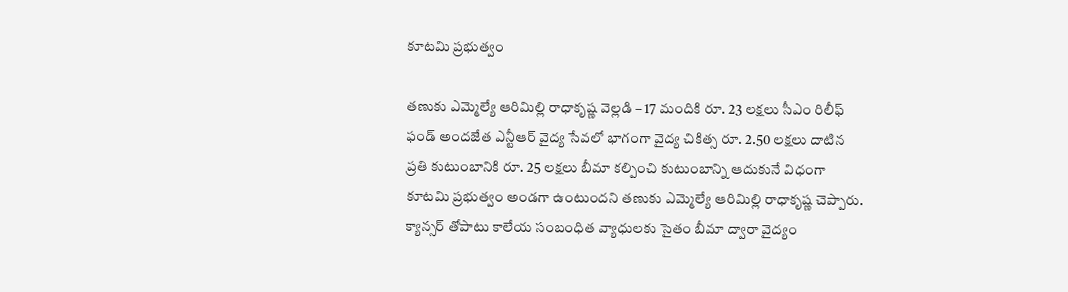కూటమి ప్రభుత్వం

తణుకు ఎమ్మెల్యే ఆరిమిల్లి రాధాకృష్ణ వెల్లడి – 17 మందికి రూ. 23 లక్షలు సీఎం రిలీఫ్‌ ఫండ్‌ అందజేత ఎన్టీఆర్‌ వైద్య సేవలో భాగంగా వైద్య చికిత్స రూ. 2.50 లక్షలు దాటిన ప్రతి కుటుంబానికి రూ. 25 లక్షలు బీమా కల్పించి కుటుంబాన్ని ఆదుకునే విధంగా కూటమి ప్రభుత్వం అండగా ఉంటుందని తణుకు ఎమ్మెల్యే ఆరిమిల్లి రాధాకృష్ణ చెప్పారు. క్యాన్సర్‌ తోపాటు కాలేయ సంబంధిత వ్యాధులకు సైతం బీమా ద్వారా వైద్యం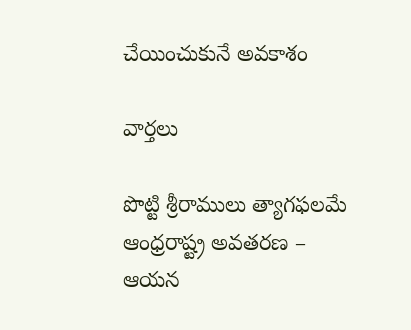చేయించుకునే అవకాశం

వార్త‌లు

పొట్టి శ్రీరాములు త్యాగఫలమే ఆంధ్రరాష్ట్ర అవతరణ – ఆయన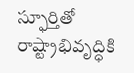స్ఫూర్తితో రాష్ట్రాభివృద్ధికి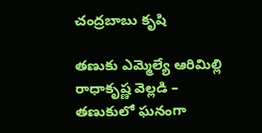చంద్రబాబు కృషి

తణుకు ఎమ్మెల్యే ఆరిమిల్లి రాధాకృష్ణ వెల్లడి – తణుకులో ఘనంగా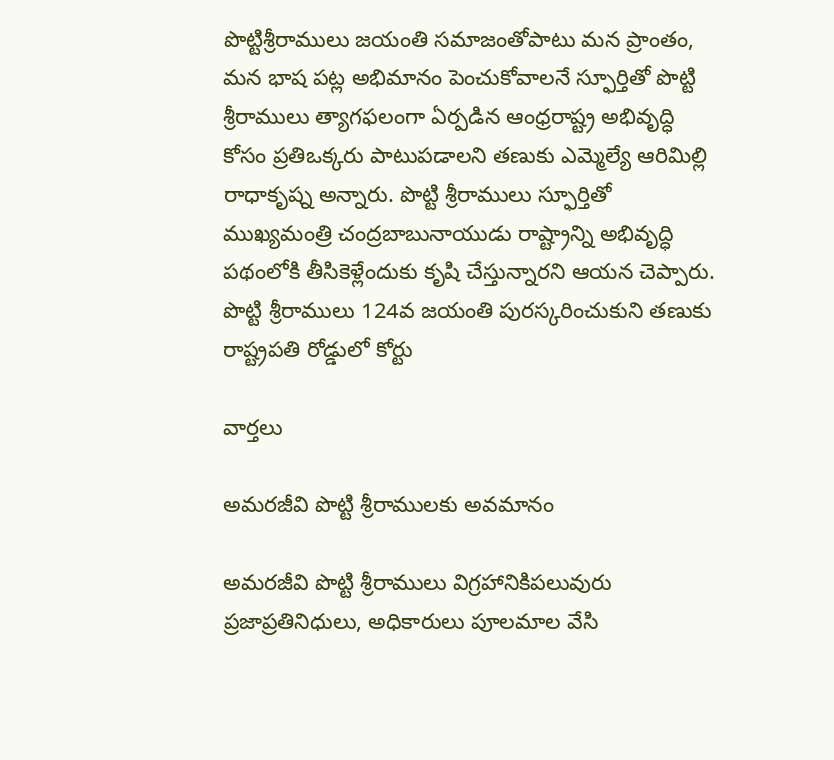పొట్టిశ్రీరాములు జయంతి సమాజంతోపాటు మన ప్రాంతం, మన భాష పట్ల అభిమానం పెంచుకోవాలనే స్ఫూర్తితో పొట్టి శ్రీరాములు త్యాగఫలంగా ఏర్పడిన ఆంధ్రరాష్ట్ర అభివృద్ధి కోసం ప్రతిఒక్కరు పాటుపడాలని తణుకు ఎమ్మెల్యే ఆరిమిల్లి రాధాకృష్న అన్నారు. పొట్టి శ్రీరాములు స్ఫూర్తితో ముఖ్యమంత్రి చంద్రబాబునాయుడు రాష్ట్రాన్ని అభివృద్ధి పథంలోకి తీసికెళ్లేందుకు కృషి చేస్తున్నారని ఆయన చెప్పారు. పొట్టి శ్రీరాములు 124వ జయంతి పురస్కరించుకుని తణుకు రాష్ట్రపతి రోడ్డులో కోర్టు

వార్త‌లు

అమరజీవి పొట్టి శ్రీరాములకు అవమానం

అమరజీవి పొట్టి శ్రీరాములు విగ్రహానికిపలువురు ప్రజాప్రతినిధులు, అధికారులు పూలమాల వేసి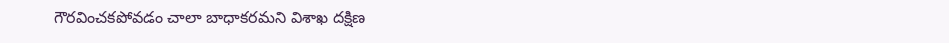గౌరవించకపోవడం చాలా బాధాకరమని విశాఖ దక్షిణ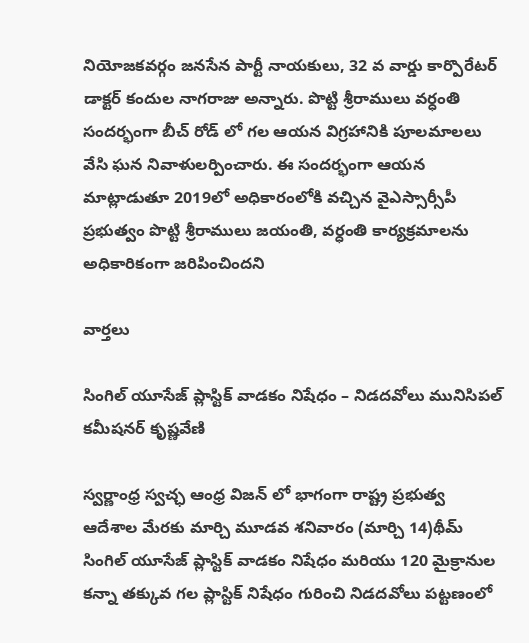నియోజకవర్గం జనసేన పార్టీ నాయకులు, 32 వ వార్డు కార్పొరేటర్ డాక్టర్ కందుల నాగరాజు అన్నారు. పొట్టి శ్రీరాములు వర్ధంతి సందర్భంగా బీచ్ రోడ్ లో గల ఆయన విగ్రహానికి పూలమాలలు వేసి ఘన నివాళులర్పించారు. ఈ సందర్భంగా ఆయన మాట్లాడుతూ 2019లో అధికారంలోకి వచ్చిన వైఎస్సార్సీపీ ప్రభుత్వం పొట్టి శ్రీరాములు జయంతి, వర్ధంతి కార్యక్రమాలను అధికారికంగా జరిపించిందని

వార్త‌లు

సింగిల్ యూసేజ్ ప్లాస్టిక్ వాడకం నిషేధం – నిడదవోలు మునిసిపల్ కమీషనర్ కృష్ణవేణి

స్వర్ణాంధ్ర స్వచ్ఛ ఆంధ్ర విజన్ లో భాగంగా రాష్ట్ర ప్రభుత్వ ఆదేశాల మేరకు మార్చి మూడవ శనివారం (మార్చి 14)థీమ్ సింగిల్ యూసేజ్ ప్లాస్టిక్ వాడకం నిషేధం మరియు 120 మైక్రానుల కన్నా తక్కువ గల ప్లాస్టిక్ నిషేధం గురించి నిడదవోలు పట్టణంలో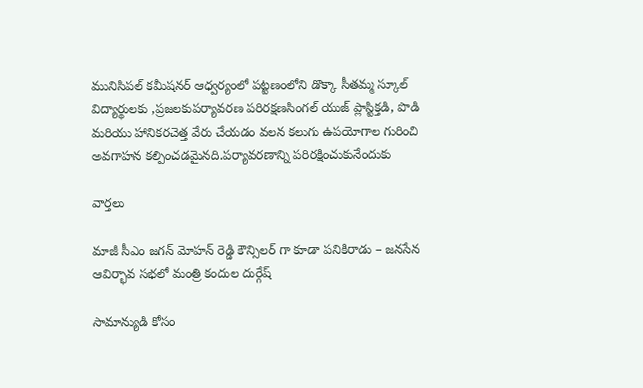మునిసిపల్ కమీషనర్ ఆధ్వర్యంలో పట్టణంలోని డొక్కా సీతమ్మ స్కూల్ విద్యార్థులకు ,ప్రజలకుపర్యావరణ పరిరక్షణసింగల్ యుజ్ ప్లాస్టిక్తడి, పొడి మరియు హానికరచెత్త వేరు చేయడం వలన కలుగు ఉపయోగాల గురించి అవగాహన కల్పించడమైనది.పర్యావరణాన్ని పరిరక్షించుకునేందుకు

వార్త‌లు

మాజీ సీఎం జగన్ మోహన్ రెడ్డి కౌన్సిలర్ గా కూడా పనికిరాడు – జనసేన ఆవిర్భావ సభలో మంత్రి కందుల దుర్గేష్

సామాన్యుడి కోసం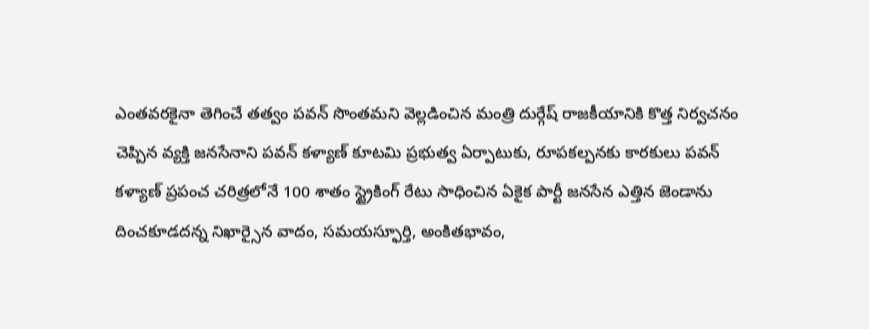ఎంతవరకైనా తెగించే తత్వం పవన్ సొంతమని వెల్లడించిన మంత్రి దుర్గేష్ రాజకీయానికి కొత్త నిర్వచనం చెప్పిన వ్యక్తి జనసేనాని పవన్ కళ్యాణ్ కూటమి ప్రభుత్వ ఏర్పాటుకు, రూపకల్పనకు కారకులు పవన్ కళ్యాణ్ ప్రపంచ చరిత్రలోనే 100 శాతం స్ట్రైకింగ్ రేటు సాధించిన ఏకైక పార్టీ జనసేన ఎత్తిన జెండాను దించకూడదన్న నిఖార్సైన వాదం, సమయస్ఫూర్తి, అంకితభావం,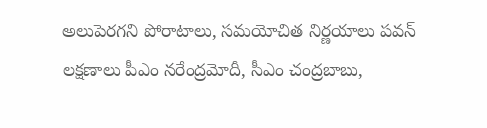అలుపెరగని పోరాటాలు, సమయోచిత నిర్ణయాలు పవన్ లక్షణాలు పీఎం నరేంద్రమోదీ, సీఎం చంద్రబాబు,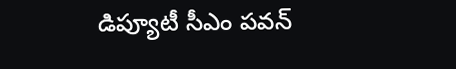డిప్యూటీ సీఎం పవన్